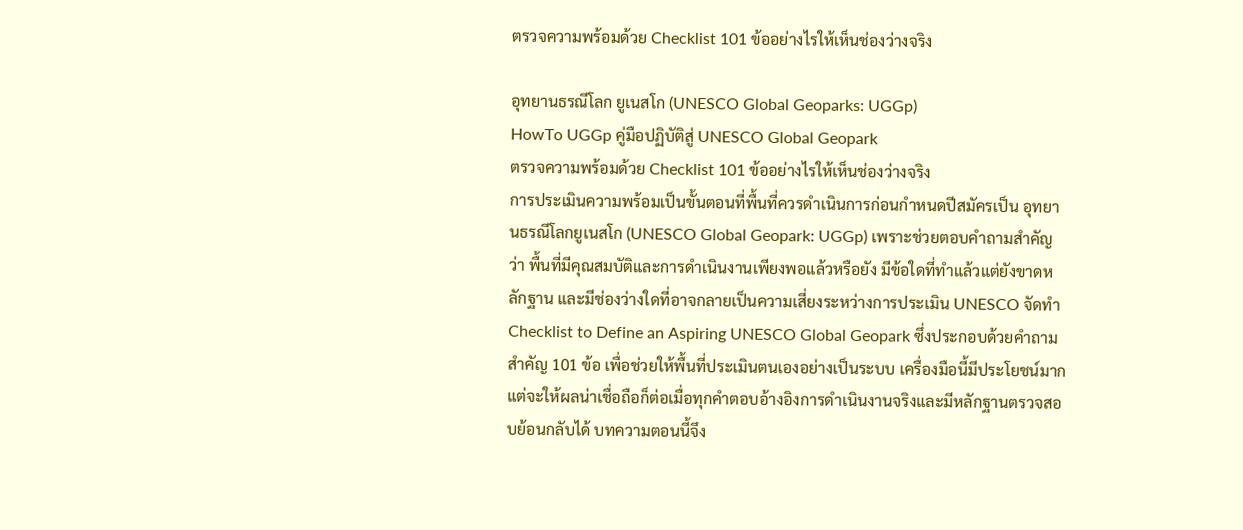ตรวจความพร้อมด้วย Checklist 101 ข้ออย่างไรให้เห็นช่องว่างจริง

อุทยานธรณีโลก ยูเนสโก (UNESCO Global Geoparks: UGGp)
HowTo UGGp คู่มือปฏิบัติสู่ UNESCO Global Geopark
ตรวจความพร้อมด้วย Checklist 101 ข้ออย่างไรให้เห็นช่องว่างจริง
การประเมินความพร้อมเป็นขั้นตอนที่พื้นที่ควรดำเนินการก่อนกำหนดปีสมัครเป็น อุทยานธรณีโลกยูเนสโก (UNESCO Global Geopark: UGGp) เพราะช่วยตอบคำถามสำคัญว่า พื้นที่มีคุณสมบัติและการดำเนินงานเพียงพอแล้วหรือยัง มีข้อใดที่ทำแล้วแต่ยังขาดหลักฐาน และมีช่องว่างใดที่อาจกลายเป็นความเสี่ยงระหว่างการประเมิน UNESCO จัดทำ Checklist to Define an Aspiring UNESCO Global Geopark ซึ่งประกอบด้วยคำถามสำคัญ 101 ข้อ เพื่อช่วยให้พื้นที่ประเมินตนเองอย่างเป็นระบบ เครื่องมือนี้มีประโยชน์มาก แต่จะให้ผลน่าเชื่อถือก็ต่อเมื่อทุกคำตอบอ้างอิงการดำเนินงานจริงและมีหลักฐานตรวจสอบย้อนกลับได้ บทความตอนนี้จึง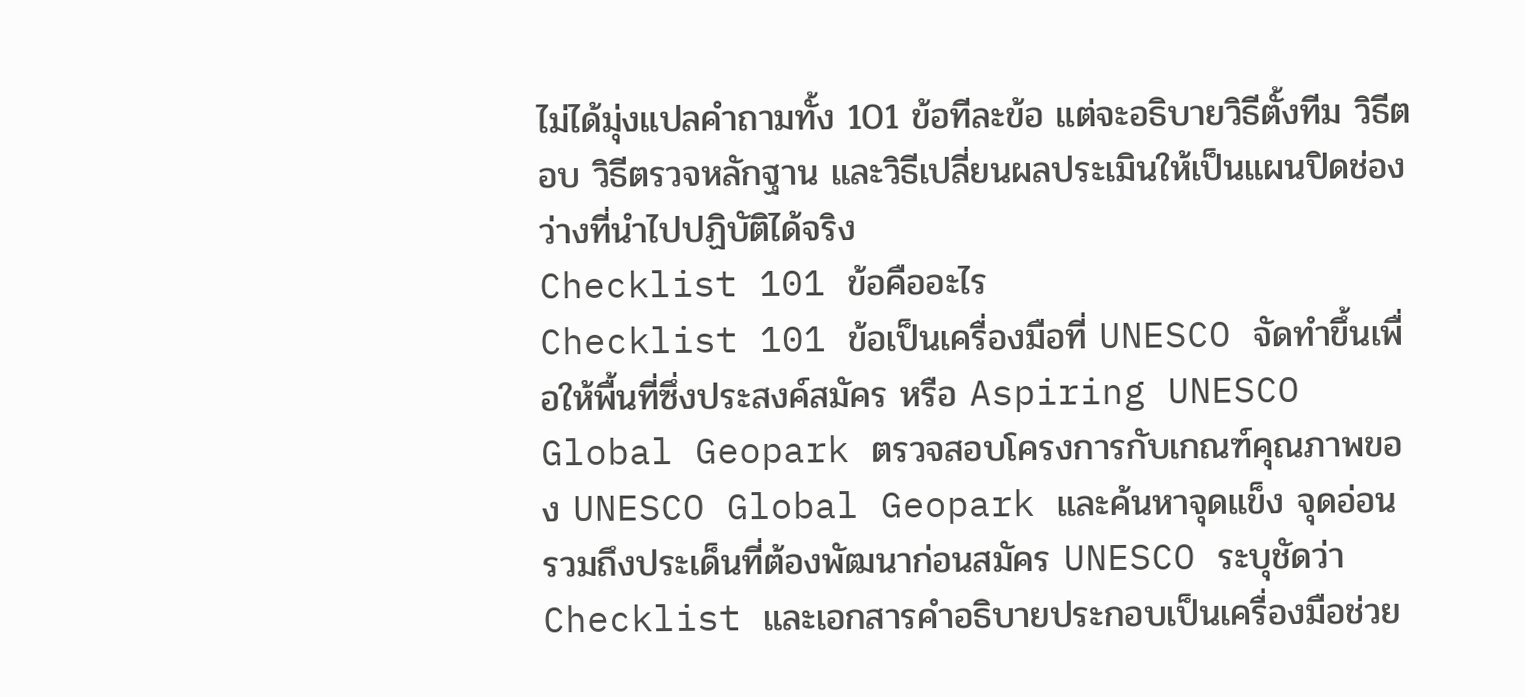ไม่ได้มุ่งแปลคำถามทั้ง 101 ข้อทีละข้อ แต่จะอธิบายวิธีตั้งทีม วิธีตอบ วิธีตรวจหลักฐาน และวิธีเปลี่ยนผลประเมินให้เป็นแผนปิดช่องว่างที่นำไปปฏิบัติได้จริง
Checklist 101 ข้อคืออะไร
Checklist 101 ข้อเป็นเครื่องมือที่ UNESCO จัดทำขึ้นเพื่อให้พื้นที่ซึ่งประสงค์สมัคร หรือ Aspiring UNESCO Global Geopark ตรวจสอบโครงการกับเกณฑ์คุณภาพของ UNESCO Global Geopark และค้นหาจุดแข็ง จุดอ่อน รวมถึงประเด็นที่ต้องพัฒนาก่อนสมัคร UNESCO ระบุชัดว่า Checklist และเอกสารคำอธิบายประกอบเป็นเครื่องมือช่วย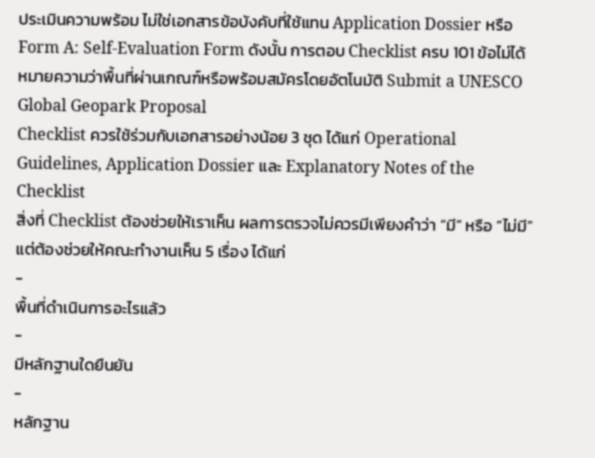ประเมินความพร้อม ไม่ใช่เอกสารข้อบังคับที่ใช้แทน Application Dossier หรือ Form A: Self-Evaluation Form ดังนั้น การตอบ Checklist ครบ 101 ข้อไม่ได้หมายความว่าพื้นที่ผ่านเกณฑ์หรือพร้อมสมัครโดยอัตโนมัติ Submit a UNESCO Global Geopark Proposal
Checklist ควรใช้ร่วมกับเอกสารอย่างน้อย 3 ชุด ได้แก่ Operational Guidelines, Application Dossier และ Explanatory Notes of the Checklist
สิ่งที่ Checklist ต้องช่วยให้เราเห็น ผลการตรวจไม่ควรมีเพียงคำว่า “มี” หรือ “ไม่มี” แต่ต้องช่วยให้คณะทำงานเห็น 5 เรื่อง ได้แก่
-
พื้นที่ดำเนินการอะไรแล้ว
-
มีหลักฐานใดยืนยัน
-
หลักฐาน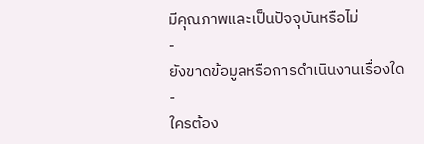มีคุณภาพและเป็นปัจจุบันหรือไม่
-
ยังขาดข้อมูลหรือการดำเนินงานเรื่องใด
-
ใครต้อง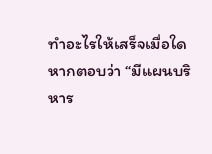ทำอะไรให้เสร็จเมื่อใด
หากตอบว่า “มีแผนบริหาร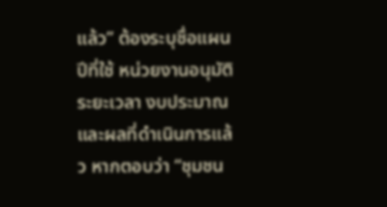แล้ว” ต้องระบุชื่อแผน ปีที่ใช้ หน่วยงานอนุมัติ ระยะเวลา งบประมาณ และผลที่ดำเนินการแล้ว หากตอบว่า “ชุมชน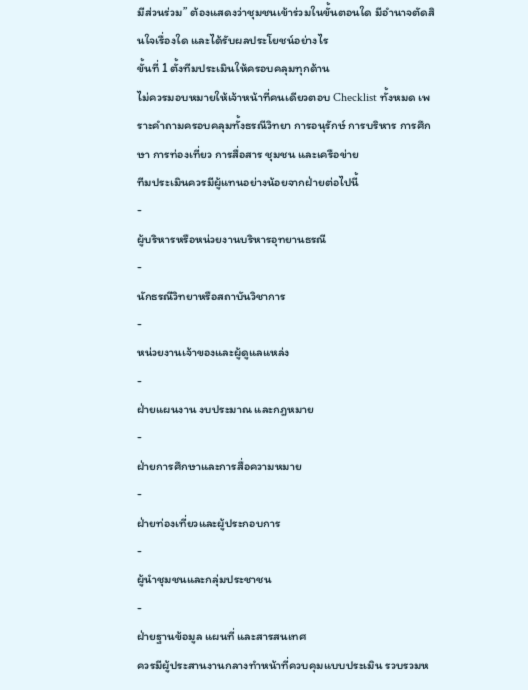มีส่วนร่วม” ต้องแสดงว่าชุมชนเข้าร่วมในขั้นตอนใด มีอำนาจตัดสินใจเรื่องใด และได้รับผลประโยชน์อย่างไร
ขั้นที่ 1 ตั้งทีมประเมินให้ครอบคลุมทุกด้าน
ไม่ควรมอบหมายให้เจ้าหน้าที่คนเดียวตอบ Checklist ทั้งหมด เพราะคำถามครอบคลุมทั้งธรณีวิทยา การอนุรักษ์ การบริหาร การศึกษา การท่องเที่ยว การสื่อสาร ชุมชน และเครือข่าย
ทีมประเมินควรมีผู้แทนอย่างน้อยจากฝ่ายต่อไปนี้
-
ผู้บริหารหรือหน่วยงานบริหารอุทยานธรณี
-
นักธรณีวิทยาหรือสถาบันวิชาการ
-
หน่วยงานเจ้าของและผู้ดูแลแหล่ง
-
ฝ่ายแผนงาน งบประมาณ และกฎหมาย
-
ฝ่ายการศึกษาและการสื่อความหมาย
-
ฝ่ายท่องเที่ยวและผู้ประกอบการ
-
ผู้นำชุมชนและกลุ่มประชาชน
-
ฝ่ายฐานข้อมูล แผนที่ และสารสนเทศ
ควรมีผู้ประสานงานกลางทำหน้าที่ควบคุมแบบประเมิน รวบรวมห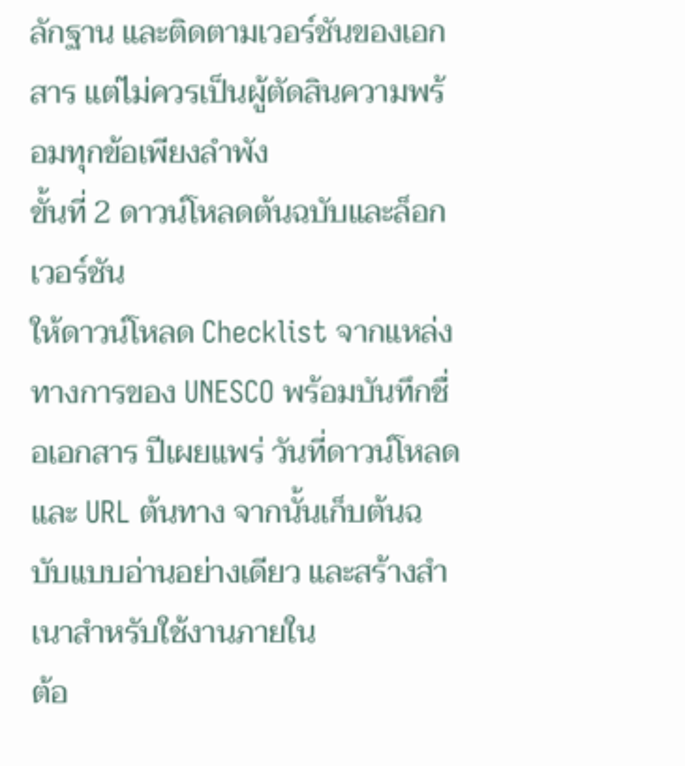ลักฐาน และติดตามเวอร์ชันของเอกสาร แต่ไม่ควรเป็นผู้ตัดสินความพร้อมทุกข้อเพียงลำพัง
ขั้นที่ 2 ดาวน์โหลดต้นฉบับและล็อกเวอร์ชัน
ให้ดาวน์โหลด Checklist จากแหล่งทางการของ UNESCO พร้อมบันทึกชื่อเอกสาร ปีเผยแพร่ วันที่ดาวน์โหลด และ URL ต้นทาง จากนั้นเก็บต้นฉบับแบบอ่านอย่างเดียว และสร้างสำเนาสำหรับใช้งานภายใน
ต้อ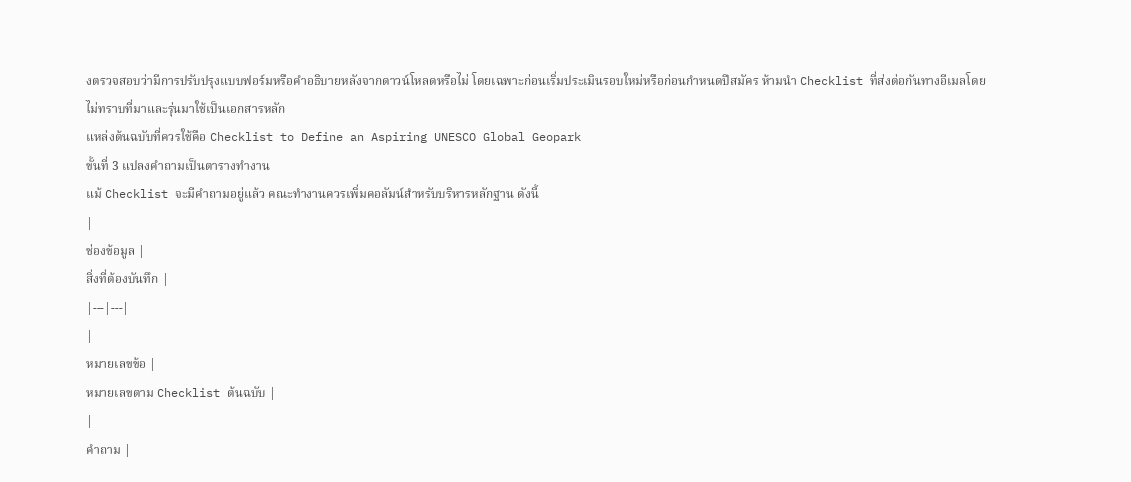งตรวจสอบว่ามีการปรับปรุงแบบฟอร์มหรือคำอธิบายหลังจากดาวน์โหลดหรือไม่ โดยเฉพาะก่อนเริ่มประเมินรอบใหม่หรือก่อนกำหนดปีสมัคร ห้ามนำ Checklist ที่ส่งต่อกันทางอีเมลโดยไม่ทราบที่มาและรุ่นมาใช้เป็นเอกสารหลัก
แหล่งต้นฉบับที่ควรใช้คือ Checklist to Define an Aspiring UNESCO Global Geopark
ขั้นที่ 3 แปลงคำถามเป็นตารางทำงาน
แม้ Checklist จะมีคำถามอยู่แล้ว คณะทำงานควรเพิ่มคอลัมน์สำหรับบริหารหลักฐาน ดังนี้
|
ช่องข้อมูล |
สิ่งที่ต้องบันทึก |
|---|---|
|
หมายเลขข้อ |
หมายเลขตาม Checklist ต้นฉบับ |
|
คำถาม |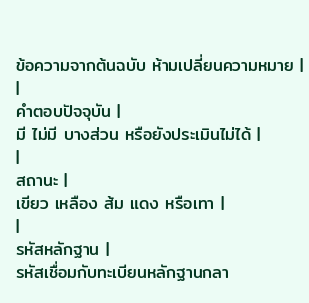ข้อความจากต้นฉบับ ห้ามเปลี่ยนความหมาย |
|
คำตอบปัจจุบัน |
มี ไม่มี บางส่วน หรือยังประเมินไม่ได้ |
|
สถานะ |
เขียว เหลือง ส้ม แดง หรือเทา |
|
รหัสหลักฐาน |
รหัสเชื่อมกับทะเบียนหลักฐานกลา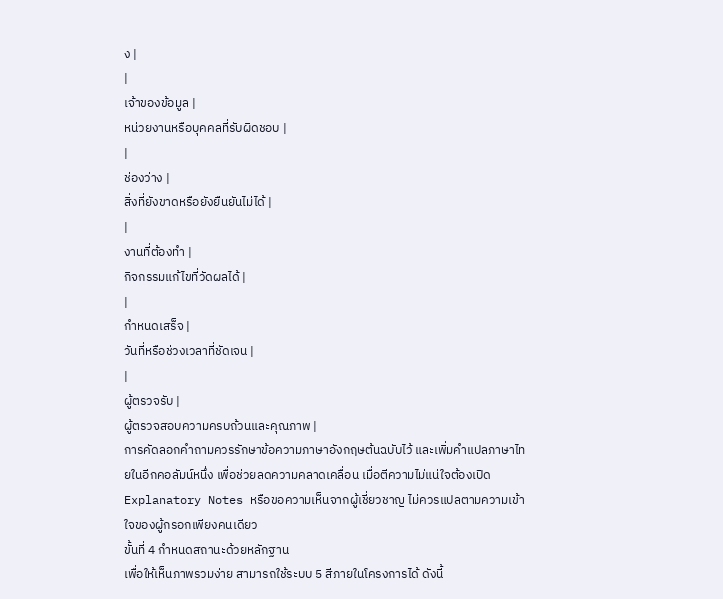ง |
|
เจ้าของข้อมูล |
หน่วยงานหรือบุคคลที่รับผิดชอบ |
|
ช่องว่าง |
สิ่งที่ยังขาดหรือยังยืนยันไม่ได้ |
|
งานที่ต้องทำ |
กิจกรรมแก้ไขที่วัดผลได้ |
|
กำหนดเสร็จ |
วันที่หรือช่วงเวลาที่ชัดเจน |
|
ผู้ตรวจรับ |
ผู้ตรวจสอบความครบถ้วนและคุณภาพ |
การคัดลอกคำถามควรรักษาข้อความภาษาอังกฤษต้นฉบับไว้ และเพิ่มคำแปลภาษาไทยในอีกคอลัมน์หนึ่ง เพื่อช่วยลดความคลาดเคลื่อน เมื่อตีความไม่แน่ใจต้องเปิด Explanatory Notes หรือขอความเห็นจากผู้เชี่ยวชาญ ไม่ควรแปลตามความเข้าใจของผู้กรอกเพียงคนเดียว
ขั้นที่ 4 กำหนดสถานะด้วยหลักฐาน
เพื่อให้เห็นภาพรวมง่าย สามารถใช้ระบบ 5 สีภายในโครงการได้ ดังนี้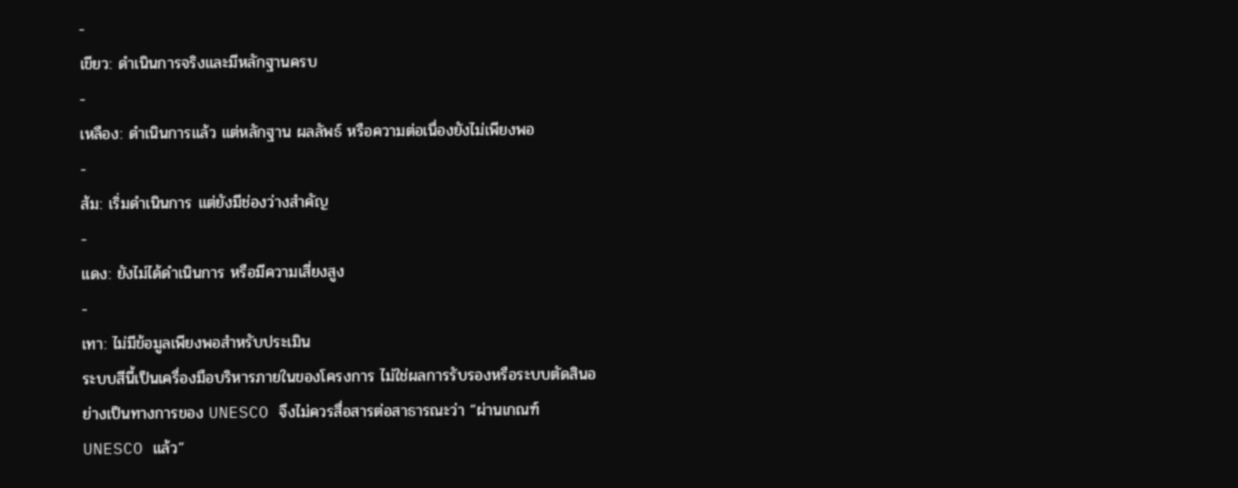-
เขียว: ดำเนินการจริงและมีหลักฐานครบ
-
เหลือง: ดำเนินการแล้ว แต่หลักฐาน ผลลัพธ์ หรือความต่อเนื่องยังไม่เพียงพอ
-
ส้ม: เริ่มดำเนินการ แต่ยังมีช่องว่างสำคัญ
-
แดง: ยังไม่ได้ดำเนินการ หรือมีความเสี่ยงสูง
-
เทา: ไม่มีข้อมูลเพียงพอสำหรับประเมิน
ระบบสีนี้เป็นเครื่องมือบริหารภายในของโครงการ ไม่ใช่ผลการรับรองหรือระบบตัดสินอย่างเป็นทางการของ UNESCO จึงไม่ควรสื่อสารต่อสาธารณะว่า “ผ่านเกณฑ์ UNESCO แล้ว”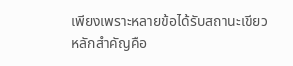เพียงเพราะหลายข้อได้รับสถานะเขียว
หลักสำคัญคือ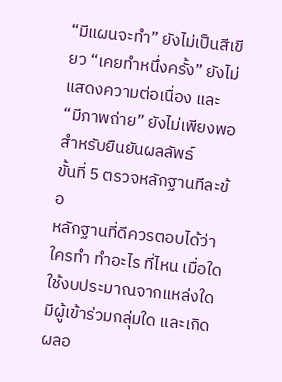“มีแผนจะทำ” ยังไม่เป็นสีเขียว “เคยทำหนึ่งครั้ง” ยังไม่แสดงความต่อเนื่อง และ “มีภาพถ่าย” ยังไม่เพียงพอสำหรับยืนยันผลลัพธ์
ขั้นที่ 5 ตรวจหลักฐานทีละข้อ
หลักฐานที่ดีควรตอบได้ว่า ใครทำ ทำอะไร ที่ไหน เมื่อใด ใช้งบประมาณจากแหล่งใด มีผู้เข้าร่วมกลุ่มใด และเกิดผลอ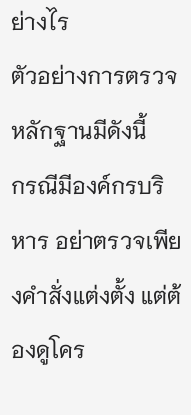ย่างไร
ตัวอย่างการตรวจหลักฐานมีดังนี้
กรณีมีองค์กรบริหาร อย่าตรวจเพียงคำสั่งแต่งตั้ง แต่ต้องดูโคร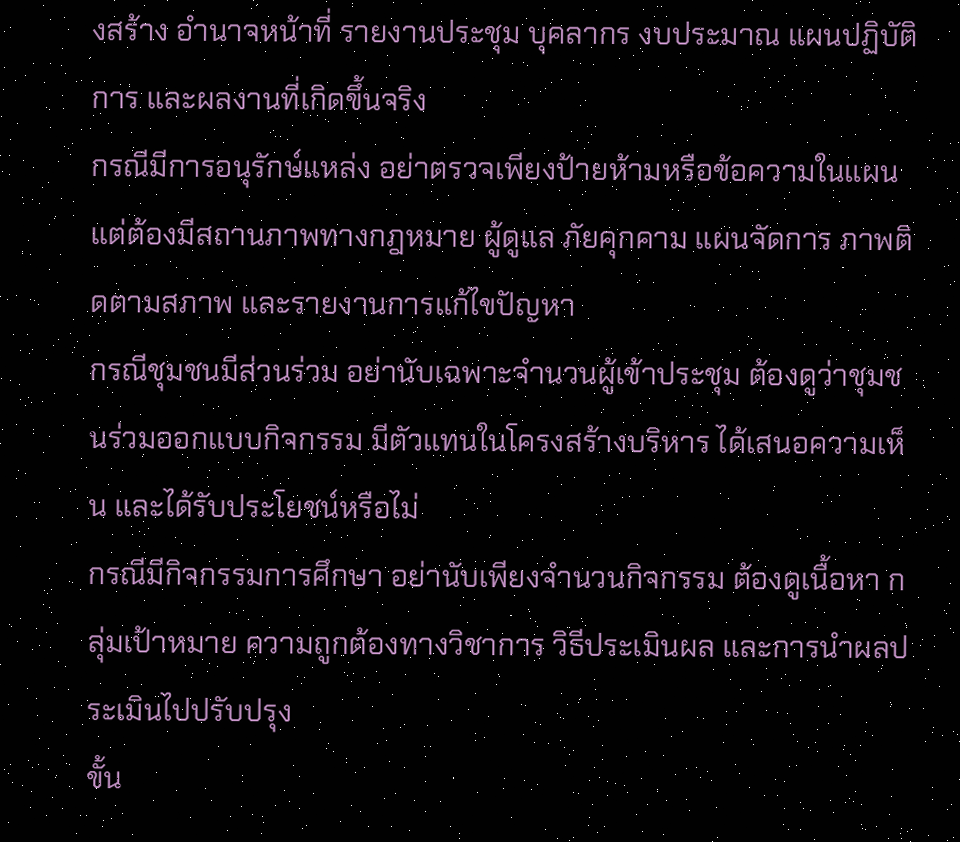งสร้าง อำนาจหน้าที่ รายงานประชุม บุคลากร งบประมาณ แผนปฏิบัติการ และผลงานที่เกิดขึ้นจริง
กรณีมีการอนุรักษ์แหล่ง อย่าตรวจเพียงป้ายห้ามหรือข้อความในแผน แต่ต้องมีสถานภาพทางกฎหมาย ผู้ดูแล ภัยคุกคาม แผนจัดการ ภาพติดตามสภาพ และรายงานการแก้ไขปัญหา
กรณีชุมชนมีส่วนร่วม อย่านับเฉพาะจำนวนผู้เข้าประชุม ต้องดูว่าชุมชนร่วมออกแบบกิจกรรม มีตัวแทนในโครงสร้างบริหาร ได้เสนอความเห็น และได้รับประโยชน์หรือไม่
กรณีมีกิจกรรมการศึกษา อย่านับเพียงจำนวนกิจกรรม ต้องดูเนื้อหา กลุ่มเป้าหมาย ความถูกต้องทางวิชาการ วิธีประเมินผล และการนำผลประเมินไปปรับปรุง
ขั้น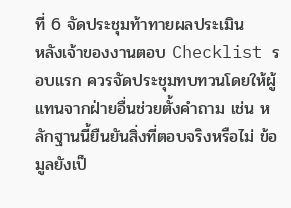ที่ 6 จัดประชุมท้าทายผลประเมิน
หลังเจ้าของงานตอบ Checklist รอบแรก ควรจัดประชุมทบทวนโดยให้ผู้แทนจากฝ่ายอื่นช่วยตั้งคำถาม เช่น หลักฐานนี้ยืนยันสิ่งที่ตอบจริงหรือไม่ ข้อมูลยังเป็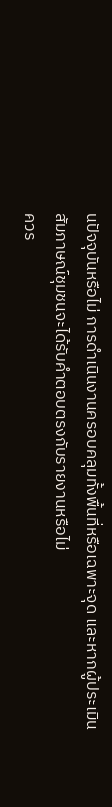นปัจจุบันหรือไม่ การดำเนินงานครอบคลุมทั้งพื้นที่หรือเฉพาะจุด และหากผู้ประเมินสัมภาษณ์ชุมชนจะได้รับคำตอบตรงกับรายงานหรือไม่
ควร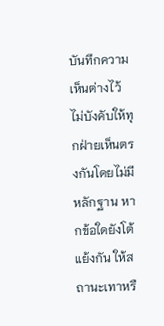บันทึกความเห็นต่างไว้ ไม่บังคับให้ทุกฝ่ายเห็นตรงกันโดยไม่มีหลักฐาน หากข้อใดยังโต้แย้งกัน ให้สถานะเทาหรื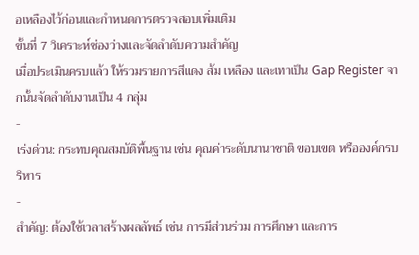อเหลืองไว้ก่อนและกำหนดการตรวจสอบเพิ่มเติม
ขั้นที่ 7 วิเคราะห์ช่องว่างและจัดลำดับความสำคัญ
เมื่อประเมินครบแล้ว ให้รวมรายการสีแดง ส้ม เหลือง และเทาเป็น Gap Register จากนั้นจัดลำดับงานเป็น 4 กลุ่ม
-
เร่งด่วน: กระทบคุณสมบัติพื้นฐาน เช่น คุณค่าระดับนานาชาติ ขอบเขต หรือองค์กรบริหาร
-
สำคัญ: ต้องใช้เวลาสร้างผลลัพธ์ เช่น การมีส่วนร่วม การศึกษา และการ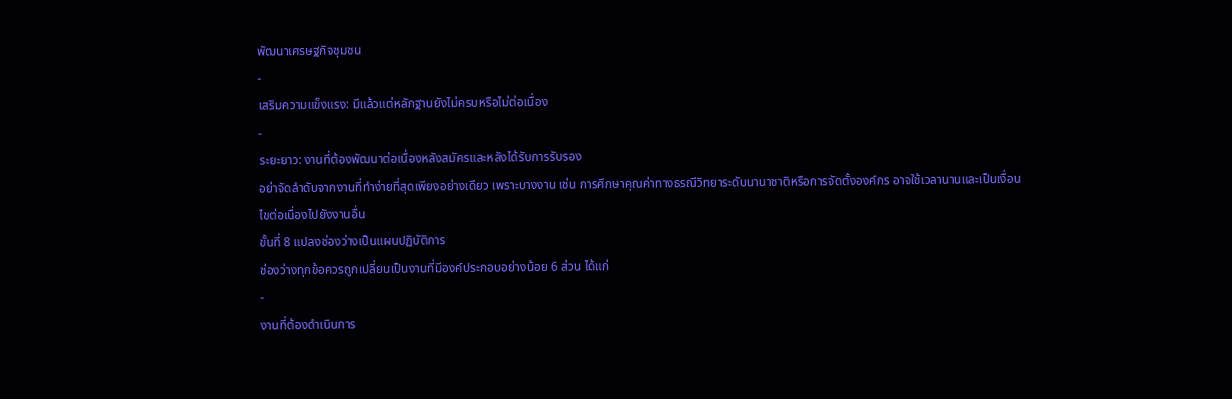พัฒนาเศรษฐกิจชุมชน
-
เสริมความแข็งแรง: มีแล้วแต่หลักฐานยังไม่ครบหรือไม่ต่อเนื่อง
-
ระยะยาว: งานที่ต้องพัฒนาต่อเนื่องหลังสมัครและหลังได้รับการรับรอง
อย่าจัดลำดับจากงานที่ทำง่ายที่สุดเพียงอย่างเดียว เพราะบางงาน เช่น การศึกษาคุณค่าทางธรณีวิทยาระดับนานาชาติหรือการจัดตั้งองค์กร อาจใช้เวลานานและเป็นเงื่อนไขต่อเนื่องไปยังงานอื่น
ขั้นที่ 8 แปลงช่องว่างเป็นแผนปฏิบัติการ
ช่องว่างทุกข้อควรถูกเปลี่ยนเป็นงานที่มีองค์ประกอบอย่างน้อย 6 ส่วน ได้แก่
-
งานที่ต้องดำเนินการ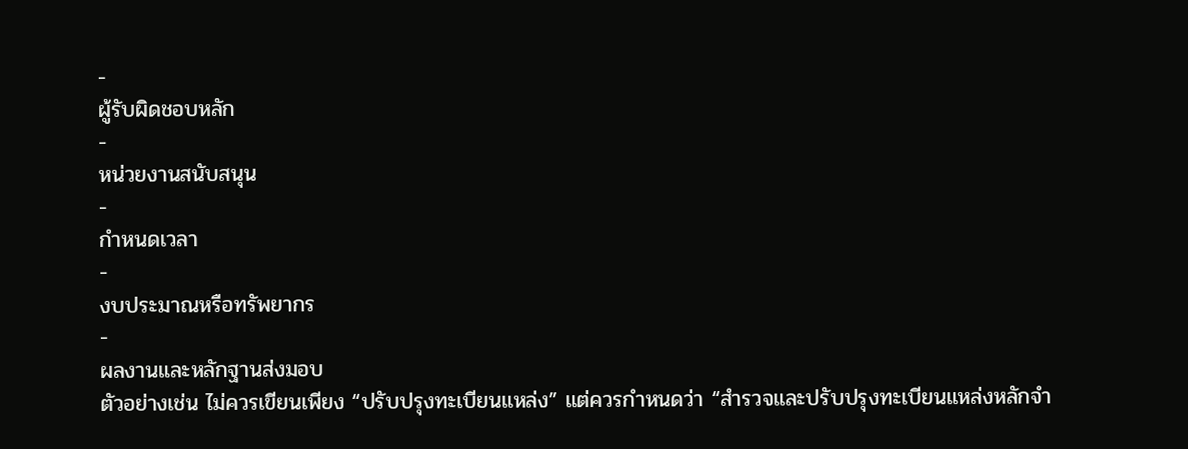-
ผู้รับผิดชอบหลัก
-
หน่วยงานสนับสนุน
-
กำหนดเวลา
-
งบประมาณหรือทรัพยากร
-
ผลงานและหลักฐานส่งมอบ
ตัวอย่างเช่น ไม่ควรเขียนเพียง “ปรับปรุงทะเบียนแหล่ง” แต่ควรกำหนดว่า “สำรวจและปรับปรุงทะเบียนแหล่งหลักจำ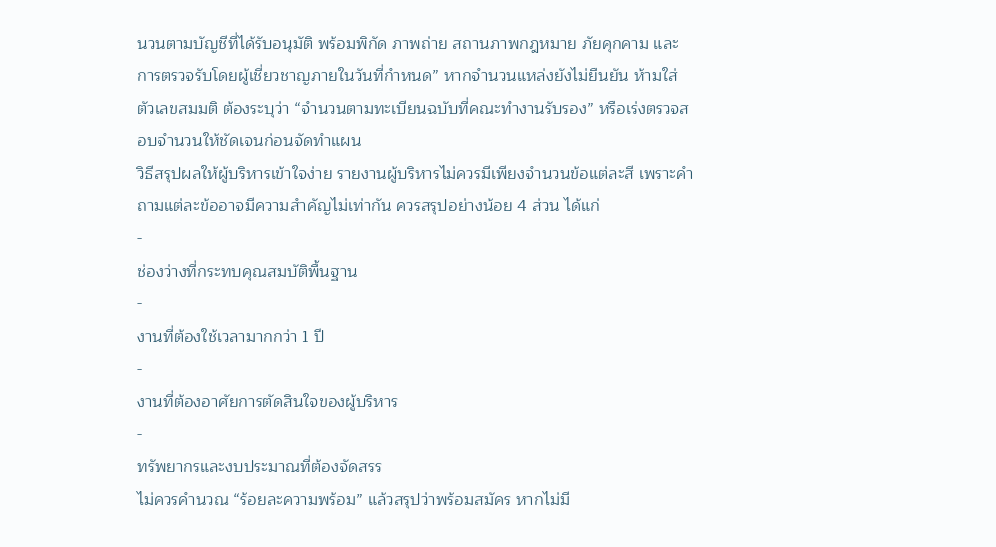นวนตามบัญชีที่ได้รับอนุมัติ พร้อมพิกัด ภาพถ่าย สถานภาพกฎหมาย ภัยคุกคาม และการตรวจรับโดยผู้เชี่ยวชาญภายในวันที่กำหนด” หากจำนวนแหล่งยังไม่ยืนยัน ห้ามใส่ตัวเลขสมมติ ต้องระบุว่า “จำนวนตามทะเบียนฉบับที่คณะทำงานรับรอง” หรือเร่งตรวจสอบจำนวนให้ชัดเจนก่อนจัดทำแผน
วิธีสรุปผลให้ผู้บริหารเข้าใจง่าย รายงานผู้บริหารไม่ควรมีเพียงจำนวนข้อแต่ละสี เพราะคำถามแต่ละข้ออาจมีความสำคัญไม่เท่ากัน ควรสรุปอย่างน้อย 4 ส่วน ได้แก่
-
ช่องว่างที่กระทบคุณสมบัติพื้นฐาน
-
งานที่ต้องใช้เวลามากกว่า 1 ปี
-
งานที่ต้องอาศัยการตัดสินใจของผู้บริหาร
-
ทรัพยากรและงบประมาณที่ต้องจัดสรร
ไม่ควรคำนวณ “ร้อยละความพร้อม” แล้วสรุปว่าพร้อมสมัคร หากไม่มี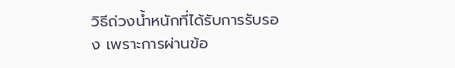วิธีถ่วงน้ำหนักที่ได้รับการรับรอง เพราะการผ่านข้อ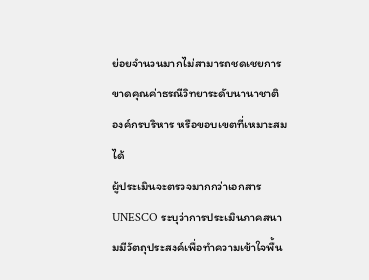ย่อยจำนวนมากไม่สามารถชดเชยการขาดคุณค่าธรณีวิทยาระดับนานาชาติ องค์กรบริหาร หรือขอบเขตที่เหมาะสมได้
ผู้ประเมินจะตรวจมากกว่าเอกสาร
UNESCO ระบุว่าการประเมินภาคสนามมีวัตถุประสงค์เพื่อทำความเข้าใจพื้น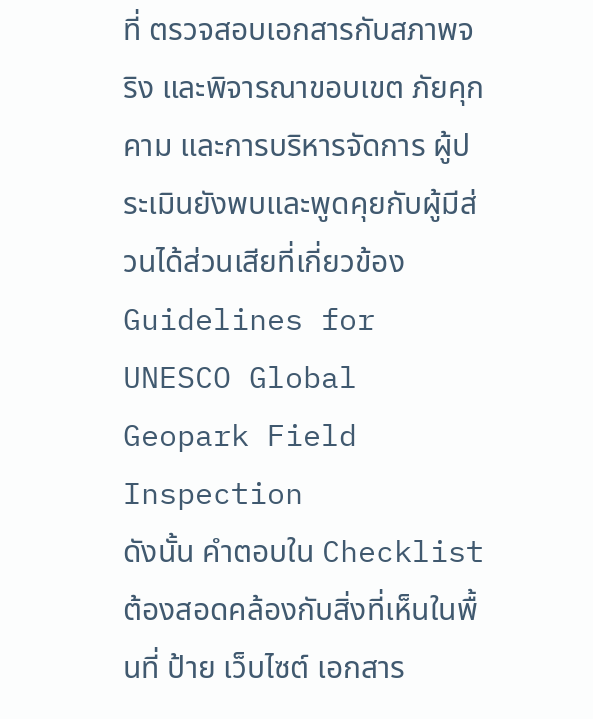ที่ ตรวจสอบเอกสารกับสภาพจริง และพิจารณาขอบเขต ภัยคุกคาม และการบริหารจัดการ ผู้ประเมินยังพบและพูดคุยกับผู้มีส่วนได้ส่วนเสียที่เกี่ยวข้อง Guidelines for UNESCO Global Geopark Field Inspection
ดังนั้น คำตอบใน Checklist ต้องสอดคล้องกับสิ่งที่เห็นในพื้นที่ ป้าย เว็บไซต์ เอกสาร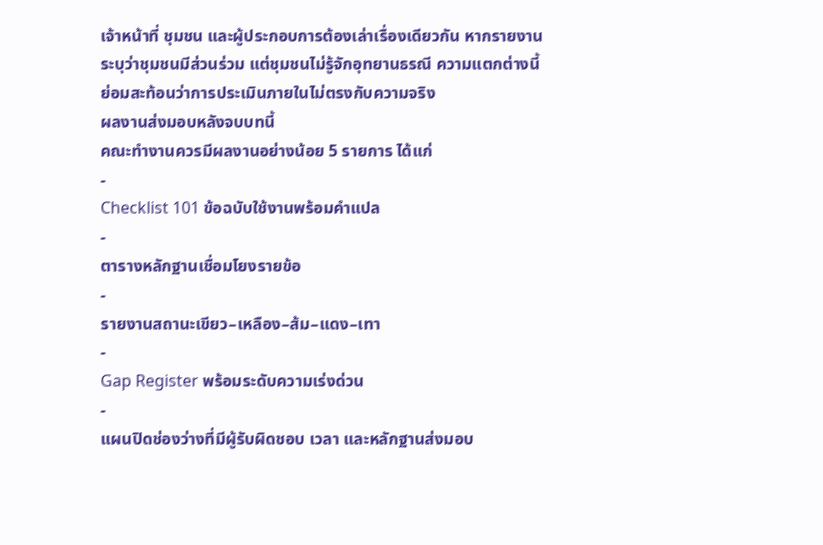เจ้าหน้าที่ ชุมชน และผู้ประกอบการต้องเล่าเรื่องเดียวกัน หากรายงานระบุว่าชุมชนมีส่วนร่วม แต่ชุมชนไม่รู้จักอุทยานธรณี ความแตกต่างนี้ย่อมสะท้อนว่าการประเมินภายในไม่ตรงกับความจริง
ผลงานส่งมอบหลังจบบทนี้
คณะทำงานควรมีผลงานอย่างน้อย 5 รายการ ได้แก่
-
Checklist 101 ข้อฉบับใช้งานพร้อมคำแปล
-
ตารางหลักฐานเชื่อมโยงรายข้อ
-
รายงานสถานะเขียว–เหลือง–ส้ม–แดง–เทา
-
Gap Register พร้อมระดับความเร่งด่วน
-
แผนปิดช่องว่างที่มีผู้รับผิดชอบ เวลา และหลักฐานส่งมอบ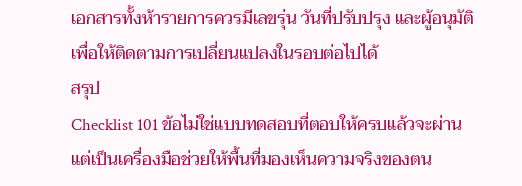เอกสารทั้งห้ารายการควรมีเลขรุ่น วันที่ปรับปรุง และผู้อนุมัติ เพื่อให้ติดตามการเปลี่ยนแปลงในรอบต่อไปได้
สรุป
Checklist 101 ข้อไม่ใช่แบบทดสอบที่ตอบให้ครบแล้วจะผ่าน แต่เป็นเครื่องมือช่วยให้พื้นที่มองเห็นความจริงของตน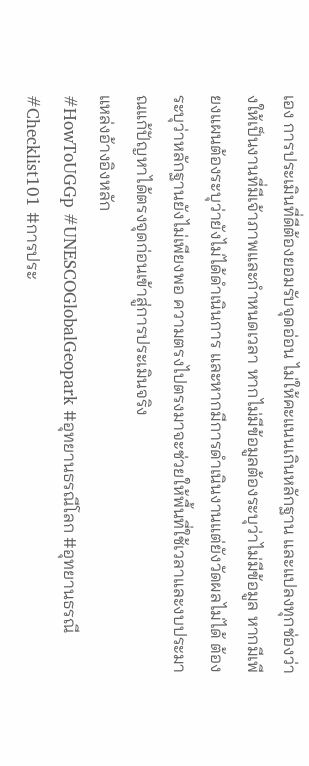เอง การประเมินที่ดีต้องยอมรับจุดอ่อน ไม่ให้คะแนนเกินหลักฐาน และแปลงทุกช่องว่างให้เป็นงานที่มีเจ้าภาพและกำหนดเวลา หากไม่มีข้อมูลต้องระบุว่าไม่มีข้อมูล หากมีเพียงแผนต้องระบุว่ายังไม่ได้ดำเนินการ และหากมีการดำเนินงานแต่ยังวัดผลไม่ได้ ต้องระบุว่าหลักฐานยังไม่เพียงพอ ความตรงไปตรงมาจะช่วยให้พื้นที่ใช้เวลาและงบประมาณแก้ปัญหาได้ตรงจุดก่อนเข้าสู่การประเมินจริง
แหล่งอ้างอิงหลัก
#HowToUGGp #UNESCOGlobalGeopark #อุทยานธรณีโลก #อุทยานธรณี #Checklist101 #การประ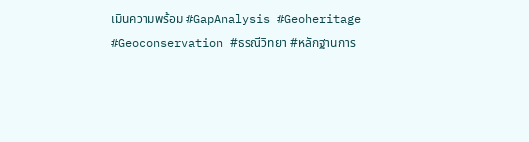เมินความพร้อม #GapAnalysis #Geoheritage #Geoconservation #ธรณีวิทยา #หลักฐานการ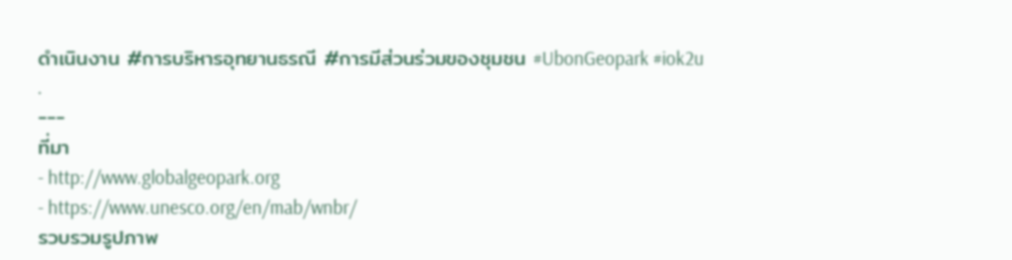ดำเนินงาน #การบริหารอุทยานธรณี #การมีส่วนร่วมของชุมชน #UbonGeopark #iok2u
.
---
ที่มา
- http://www.globalgeopark.org
- https://www.unesco.org/en/mab/wnbr/
รวบรวมรูปภาพ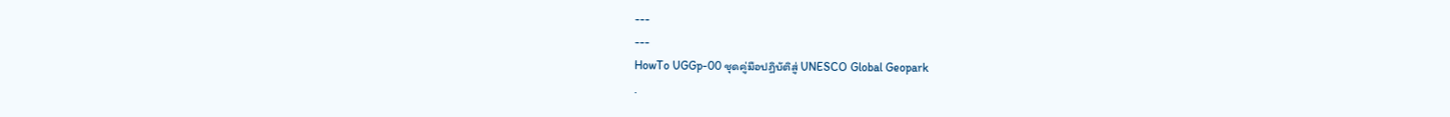---
---
HowTo UGGp-00 ชุดคู่มือปฏิบัติสู่ UNESCO Global Geopark
.